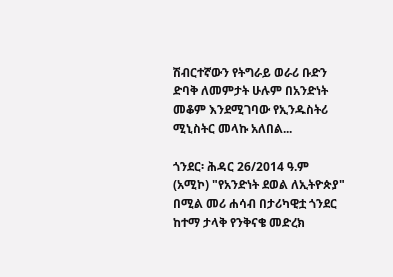ሽብርተኛውን የትግራይ ወራሪ ቡድን ድባቅ ለመምታት ሁሉም በአንድነት መቆም እንደሚገባው የኢንዱስትሪ ሚኒስትር መላኩ አለበል...

ጎንደር፡ ሕዳር 26/2014 ዓ.ም (አሚኮ) "የአንድነት ደወል ለኢትዮጵያ" በሚል መሪ ሐሳብ በታሪካዊቷ ጎንደር ከተማ ታላቅ የንቅናቄ መድረክ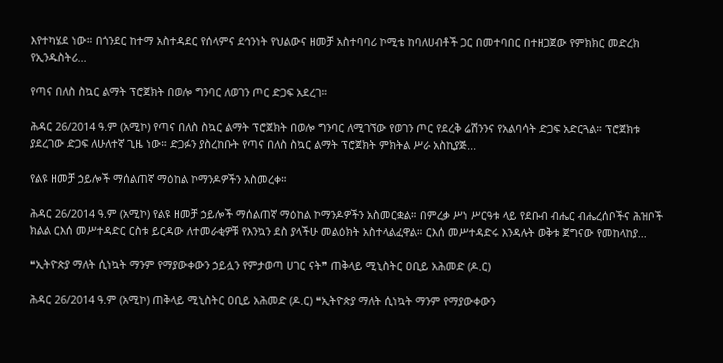እየተካሄደ ነው። በጎንደር ከተማ አስተዳደር የሰላምና ደኅንነት የህልውና ዘመቻ አስተባባሪ ኮሚቴ ከባለሀብቶች ጋር በመተባበር በተዘጋጀው የምክክር መድረክ የኢንዱስትሪ...

የጣና በለስ ስኳር ልማት ፕሮጀክት በወሎ ግንባር ለወገን ጦር ድጋፍ አደረገ።

ሕዳር 26/2014 ዓ.ም (አሚኮ) የጣና በለስ ስኳር ልማት ፕሮጀክት በወሎ ግንባር ለሚገኘው የወገን ጦር የደረቅ ሬሽንንና የአልባሳት ድጋፍ አድርጓል። ፕሮጀክቱ ያደረገው ድጋፍ ለሁለተኛ ጊዜ ነው። ድጋፉን ያስረከቡት የጣና በለስ ስኳር ልማት ፕሮጀክት ምክትል ሥራ አስኪያጅ...

የልዩ ዘመቻ ኃይሎች ማሰልጠኛ ማዕከል ኮማንዶዎችን አስመረቀ።

ሕዳር 26/2014 ዓ.ም (አሚኮ) የልዩ ዘመቻ ኃይሎች ማሰልጠኛ ማዕከል ኮማንዶዎችን አስመርቋል። በምረቃ ሥነ ሥርዓቱ ላይ የደቡብ ብሔር ብሔረሰቦችና ሕዝቦች ክልል ርእሰ መሥተዳድር ርስቱ ይርዳው ለተመራቂዎቹ የእንኳን ደስ ያላችሁ መልዕክት አስተላልፈዋል። ርእሰ መሥተዳድሩ እንዳሉት ወቅቱ ጀግናው የመከላከያ...

❝ኢትዮጵያ ማለት ሲነኳት ማንም የማያውቀውን ኃይሏን የምታወጣ ሀገር ናት❞ ጠቅላይ ሚኒስትር ዐቢይ አሕመድ (ዶ.ር)

ሕዳር 26/2014 ዓ.ም (አሚኮ) ጠቅላይ ሚኒስትር ዐቢይ አሕመድ (ዶ.ር) ❝ኢትዮጵያ ማለት ሲነኳት ማንም የማያውቀውን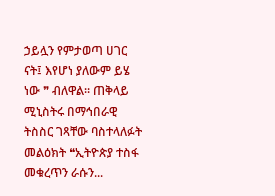ኃይሏን የምታወጣ ሀገር ናት፤ እየሆነ ያለውም ይሄ ነው ❞ ብለዋል። ጠቅላይ ሚኒስትሩ በማኅበራዊ ትስስር ገጻቸው ባስተላለፉት መልዕክት ❝ኢትዮጵያ ተስፋ መቁረጥን ራሱን...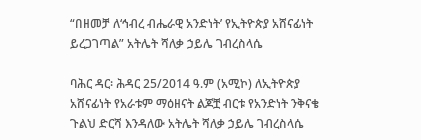“በዘመቻ ለ‘ኅብረ ብሔራዊ አንድነት’ የኢትዮጵያ አሸናፊነት ይረጋገጣል” አትሌት ሻለቃ ኃይሌ ገብረስላሴ

ባሕር ዳር፡ ሕዳር 25/2014 ዓ.ም (አሚኮ) ለኢትዮጵያ አሸናፊነት የአራቱም ማዕዘናት ልጆቿ ብርቱ የአንድነት ንቅናቄ ጉልህ ድርሻ እንዳለው አትሌት ሻለቃ ኃይሌ ገብረስላሴ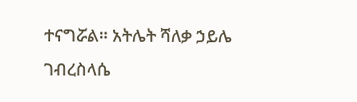ተናግሯል። አትሌት ሻለቃ ኃይሌ ገብረስላሴ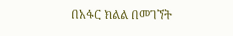በአፋር ክልል በመገኘት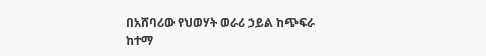በአሸባሪው የህወሃት ወራሪ ኃይል ከጭፍራ ከተማ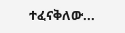ተፈናቅለው...